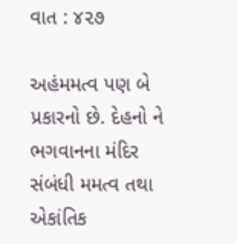વાત : ૪૨૭

અહંમમત્વ પણ બે પ્રકારનો છે. દેહનો ને ભગવાનના મંદિર સંબંધી મમત્વ તથા એકાંતિક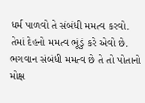ધર્મ પાળવો તે સંબંધી મમત્વ કરવો. તેમાં દેહનો મમત્વ ભૂંડું કરે એવો છે. ભગવાન સંબંધી મમત્વ છે તે તો પોતાનો મોક્ષ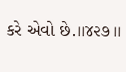કરે એવો છે.।।૪૨૭।।